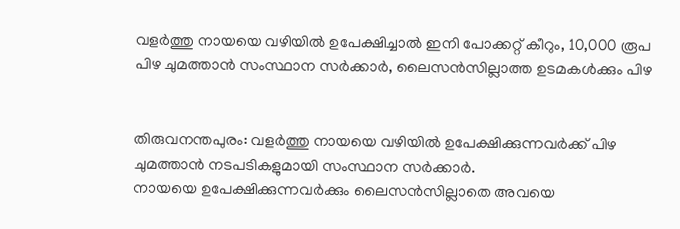വളര്‍ത്തു നായയെ വഴിയില്‍ ഉപേക്ഷിച്ചാല്‍ ഇനി പോക്കറ്റ് കീറും, 10,000 രൂപ പിഴ ചുമത്താന്‍ സംസ്ഥാന സര്‍ക്കാര്‍, ലൈസന്‍സില്ലാത്ത ഉടമകള്‍ക്കും പിഴ


തിരുവനന്തപുരം: വളര്‍ത്തു നായയെ വഴിയില്‍ ഉപേക്ഷിക്കുന്നവര്‍ക്ക് പിഴ ചുമത്താന്‍ നടപടികളുമായി സംസ്ഥാന സര്‍ക്കാര്‍.
നായയെ ഉപേക്ഷിക്കുന്നവര്‍ക്കും ലൈസന്‍സില്ലാതെ അവയെ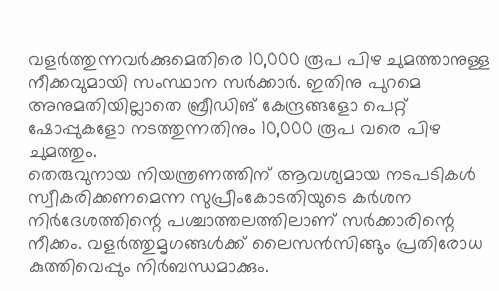വളര്‍ത്തുന്നവര്‍ക്കുമെതിരെ 10,000 രൂപ പിഴ ചുമത്താനുള്ള നീക്കവുമായി സംസ്ഥാന സര്‍ക്കാര്‍. ഇതിനു പുറമെ അനുമതിയില്ലാതെ ബ്രീഡിങ് കേന്ദ്രങ്ങളോ പെറ്റ് ഷോപ്പുകളോ നടത്തുന്നതിനും 10,000 രൂപ വരെ പിഴ ചുമത്തും.
തെരുവുനായ നിയന്ത്രണത്തിന് ആവശ്യമായ നടപടികള്‍ സ്വീകരിക്കണമെന്ന സുപ്രീംകോടതിയുടെ കര്‍ശന നിര്‍ദേശത്തിന്റെ പശ്ചാത്തലത്തിലാണ് സര്‍ക്കാരിന്റെ നീക്കം. വളര്‍ത്തുമൃഗങ്ങള്‍ക്ക് ലൈസന്‍സിങ്ങും പ്രതിരോധ കുത്തിവെപ്പും നിര്‍ബന്ധമാക്കും.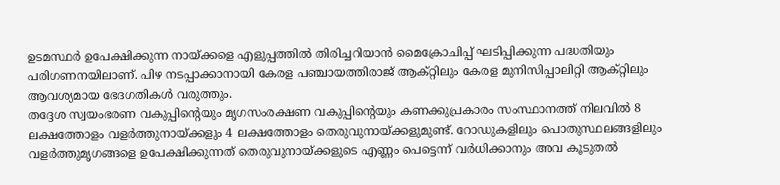ഉടമസ്ഥര്‍ ഉപേക്ഷിക്കുന്ന നായ്ക്കളെ എളുപ്പത്തില്‍ തിരിച്ചറിയാന്‍ മൈക്രോചിപ്പ് ഘടിപ്പിക്കുന്ന പദ്ധതിയും പരിഗണനയിലാണ്. പിഴ നടപ്പാക്കാനായി കേരള പഞ്ചായത്തിരാജ് ആക്റ്റിലും കേരള മുനിസിപ്പാലിറ്റി ആക്റ്റിലും ആവശ്യമായ ഭേദഗതികള്‍ വരുത്തും.
തദ്ദേശ സ്വയംഭരണ വകുപ്പിന്റെയും മൃഗസംരക്ഷണ വകുപ്പിന്റെയും കണക്കുപ്രകാരം സംസ്ഥാനത്ത് നിലവില്‍ 8 ലക്ഷത്തോളം വളര്‍ത്തുനായ്ക്കളും 4 ലക്ഷത്തോളം തെരുവുനായ്ക്കളുമുണ്ട്. റോഡുകളിലും പൊതുസ്ഥലങ്ങളിലും വളര്‍ത്തുമൃഗങ്ങളെ ഉപേക്ഷിക്കുന്നത് തെരുവുനായ്ക്കളുടെ എണ്ണം പെട്ടെന്ന് വര്‍ധിക്കാനും അവ കൂടുതല്‍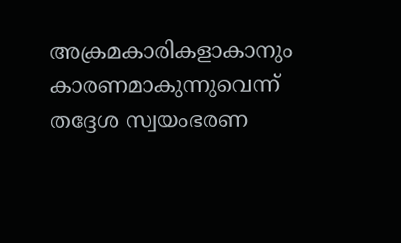അക്രമകാരികളാകാനും കാരണമാകുന്നുവെന്ന് തദ്ദേശ സ്വയംഭരണ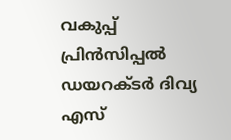വകുപ്പ് പ്രിന്‍സിപ്പല്‍ ഡയറക്ടര്‍ ദിവ്യ എസ്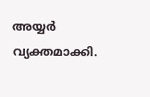അയ്യര്‍ വ്യക്തമാക്കി.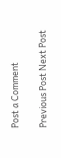Post a Comment

Previous Post Next Post